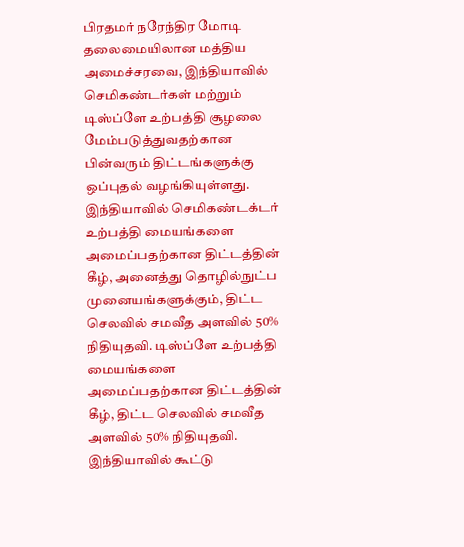பிரதமர் நரேந்திர மோடி தலைமையிலான மத்திய அமைச்சரவை, இந்தியாவில் செமிகண்டர்கள் மற்றும் டிஸ்ப்ளே உற்பத்தி சூழலை மேம்படுத்துவதற்கான பின்வரும் திட்டங்களுக்கு ஒப்புதல் வழங்கியுள்ளது. இந்தியாவில் செமிகண்டக்டர் உற்பத்தி மையங்களை அமைப்பதற்கான திட்டத்தின் கீழ், அனைத்து தொழில்நுட்ப முனையங்களுக்கும், திட்ட செலவில் சமவீத அளவில் 50% நிதியுதவி. டிஸ்ப்ளே உற்பத்தி மையங்களை அமைப்பதற்கான திட்டத்தின் கீழ், திட்ட செலவில் சமவீத அளவில் 50% நிதியுதவி. இந்தியாவில் கூட்டு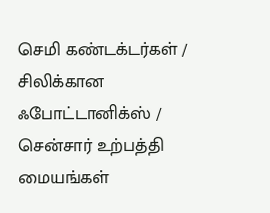செமி கண்டக்டர்கள் / சிலிக்கான ஃபோட்டானிக்ஸ் / சென்சார் உற்பத்தி மையங்கள்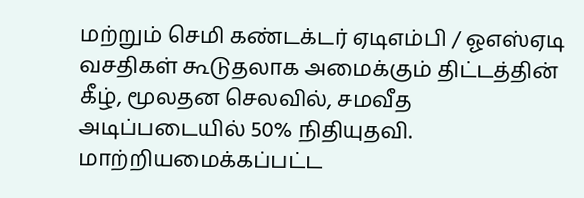மற்றும் செமி கண்டக்டர் ஏடிஎம்பி / ஓஎஸ்ஏடி வசதிகள் கூடுதலாக அமைக்கும் திட்டத்தின் கீழ், மூலதன செலவில், சமவீத அடிப்படையில் 50% நிதியுதவி. மாற்றியமைக்கப்பட்ட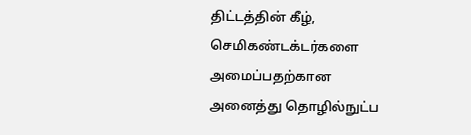திட்டத்தின் கீழ், செமிகண்டக்டர்களை அமைப்பதற்கான அனைத்து தொழில்நுட்ப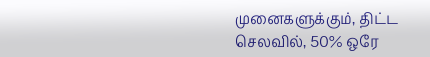முனைகளுக்கும், திட்ட செலவில், 50% ஒரே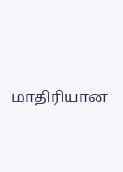மாதிரியான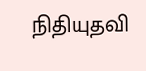நிதியுதவி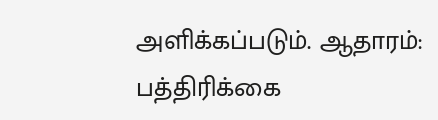அளிக்கப்படும். ஆதாரம்: பத்திரிக்கை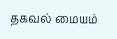தகவல் மையம்